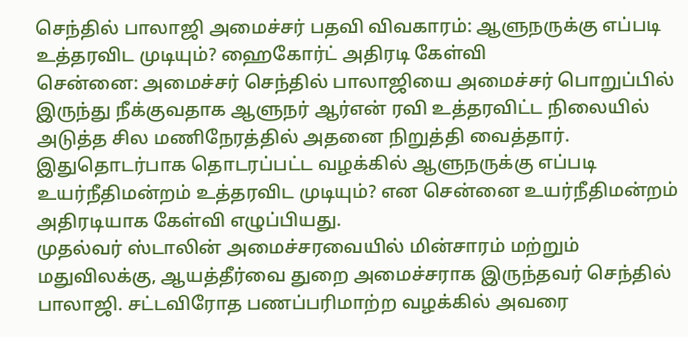செந்தில் பாலாஜி அமைச்சர் பதவி விவகாரம்: ஆளுநருக்கு எப்படி உத்தரவிட முடியும்? ஹைகோர்ட் அதிரடி கேள்வி
சென்னை: அமைச்சர் செந்தில் பாலாஜியை அமைச்சர் பொறுப்பில் இருந்து நீக்குவதாக ஆளுநர் ஆர்என் ரவி உத்தரவிட்ட நிலையில் அடுத்த சில மணிநேரத்தில் அதனை நிறுத்தி வைத்தார். இதுதொடர்பாக தொடரப்பட்ட வழக்கில் ஆளுநருக்கு எப்படி உயர்நீதிமன்றம் உத்தரவிட முடியும்? என சென்னை உயர்நீதிமன்றம் அதிரடியாக கேள்வி எழுப்பியது.
முதல்வர் ஸ்டாலின் அமைச்சரவையில் மின்சாரம் மற்றும் மதுவிலக்கு, ஆயத்தீர்வை துறை அமைச்சராக இருந்தவர் செந்தில் பாலாஜி. சட்டவிரோத பணப்பரிமாற்ற வழக்கில் அவரை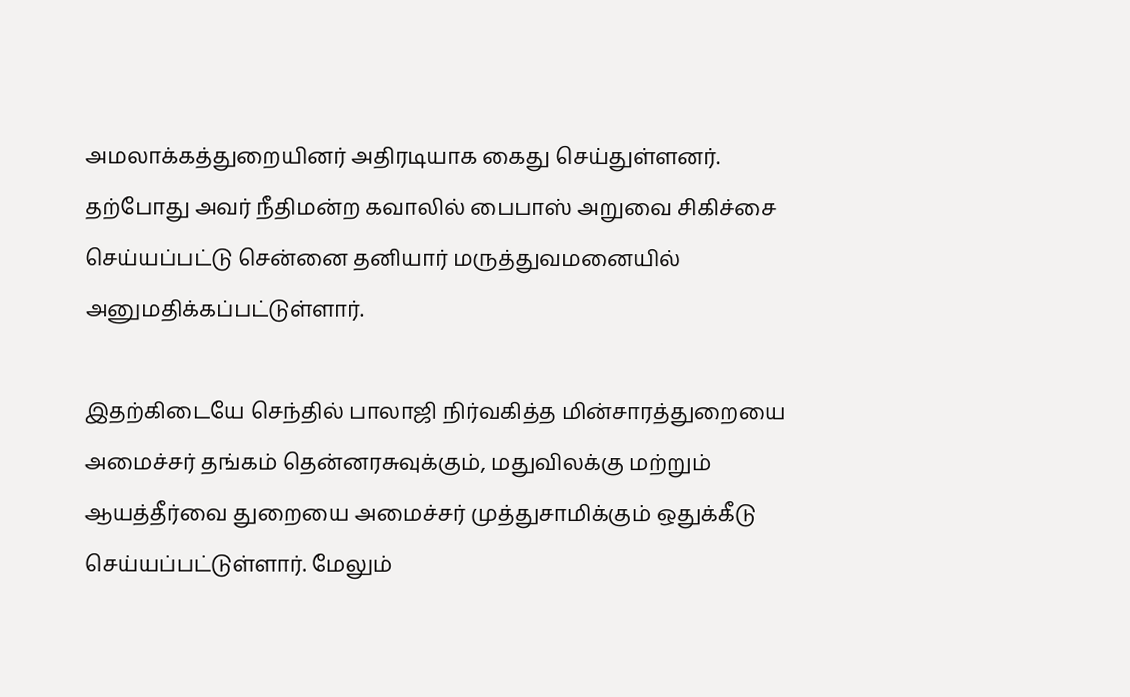அமலாக்கத்துறையினர் அதிரடியாக கைது செய்துள்ளனர். தற்போது அவர் நீதிமன்ற கவாலில் பைபாஸ் அறுவை சிகிச்சை செய்யப்பட்டு சென்னை தனியார் மருத்துவமனையில் அனுமதிக்கப்பட்டுள்ளார்.

இதற்கிடையே செந்தில் பாலாஜி நிர்வகித்த மின்சாரத்துறையை அமைச்சர் தங்கம் தென்னரசுவுக்கும், மதுவிலக்கு மற்றும் ஆயத்தீர்வை துறையை அமைச்சர் முத்துசாமிக்கும் ஒதுக்கீடு செய்யப்பட்டுள்ளார். மேலும்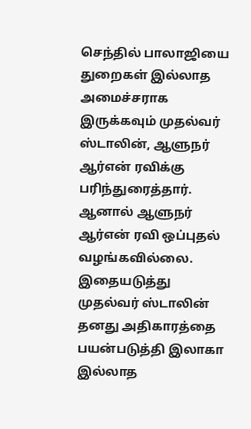செந்தில் பாலாஜியை துறைகள் இல்லாத அமைச்சராக இருக்கவும் முதல்வர் ஸ்டாலின், ஆளுநர் ஆர்என் ரவிக்கு பரிந்துரைத்தார். ஆனால் ஆளுநர் ஆர்என் ரவி ஒப்புதல் வழங்கவில்லை.
இதையடுத்து முதல்வர் ஸ்டாலின் தனது அதிகாரத்தை பயன்படுத்தி இலாகா இல்லாத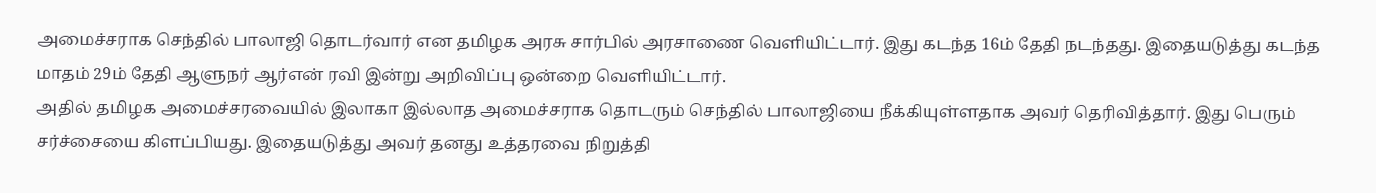அமைச்சராக செந்தில் பாலாஜி தொடர்வார் என தமிழக அரசு சார்பில் அரசாணை வெளியிட்டார். இது கடந்த 16ம் தேதி நடந்தது. இதையடுத்து கடந்த மாதம் 29ம் தேதி ஆளுநர் ஆர்என் ரவி இன்று அறிவிப்பு ஒன்றை வெளியிட்டார்.
அதில் தமிழக அமைச்சரவையில் இலாகா இல்லாத அமைச்சராக தொடரும் செந்தில் பாலாஜியை நீக்கியுள்ளதாக அவர் தெரிவித்தார். இது பெரும் சர்ச்சையை கிளப்பியது. இதையடுத்து அவர் தனது உத்தரவை நிறுத்தி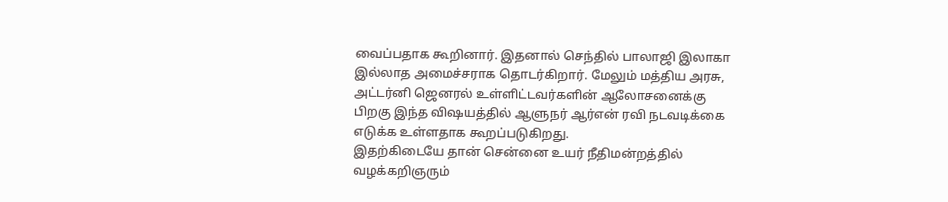வைப்பதாக கூறினார். இதனால் செந்தில் பாலாஜி இலாகா இல்லாத அமைச்சராக தொடர்கிறார். மேலும் மத்திய அரசு, அட்டர்னி ஜெனரல் உள்ளிட்டவர்களின் ஆலோசனைக்கு பிறகு இந்த விஷயத்தில் ஆளுநர் ஆர்என் ரவி நடவடிக்கை எடுக்க உள்ளதாக கூறப்படுகிறது.
இதற்கிடையே தான் சென்னை உயர் நீதிமன்றத்தில் வழக்கறிஞரும்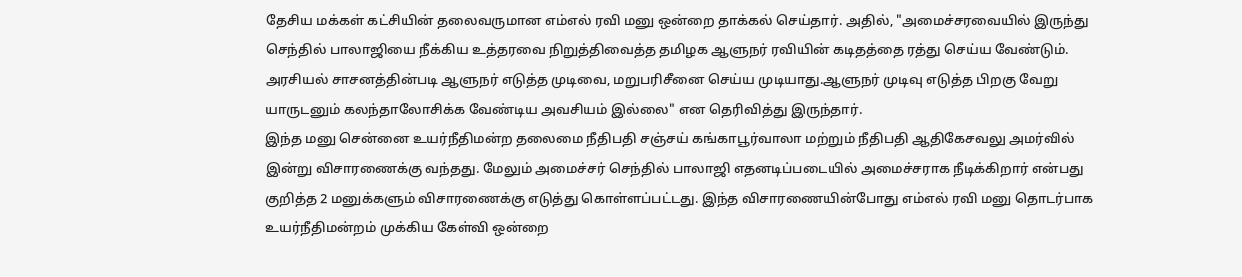தேசிய மக்கள் கட்சியின் தலைவருமான எம்எல் ரவி மனு ஒன்றை தாக்கல் செய்தார். அதில், "அமைச்சரவையில் இருந்து செந்தில் பாலாஜியை நீக்கிய உத்தரவை நிறுத்திவைத்த தமிழக ஆளுநர் ரவியின் கடிதத்தை ரத்து செய்ய வேண்டும். அரசியல் சாசனத்தின்படி ஆளுநர் எடுத்த முடிவை, மறுபரிசீனை செய்ய முடியாது.ஆளுநர் முடிவு எடுத்த பிறகு வேறு யாருடனும் கலந்தாலோசிக்க வேண்டிய அவசியம் இல்லை" என தெரிவித்து இருந்தார்.
இந்த மனு சென்னை உயர்நீதிமன்ற தலைமை நீதிபதி சஞ்சய் கங்காபூர்வாலா மற்றும் நீதிபதி ஆதிகேசவலு அமர்வில் இன்று விசாரணைக்கு வந்தது. மேலும் அமைச்சர் செந்தில் பாலாஜி எதனடிப்படையில் அமைச்சராக நீடிக்கிறார் என்பது குறித்த 2 மனுக்களும் விசாரணைக்கு எடுத்து கொள்ளப்பட்டது. இந்த விசாரணையின்போது எம்எல் ரவி மனு தொடர்பாக உயர்நீதிமன்றம் முக்கிய கேள்வி ஒன்றை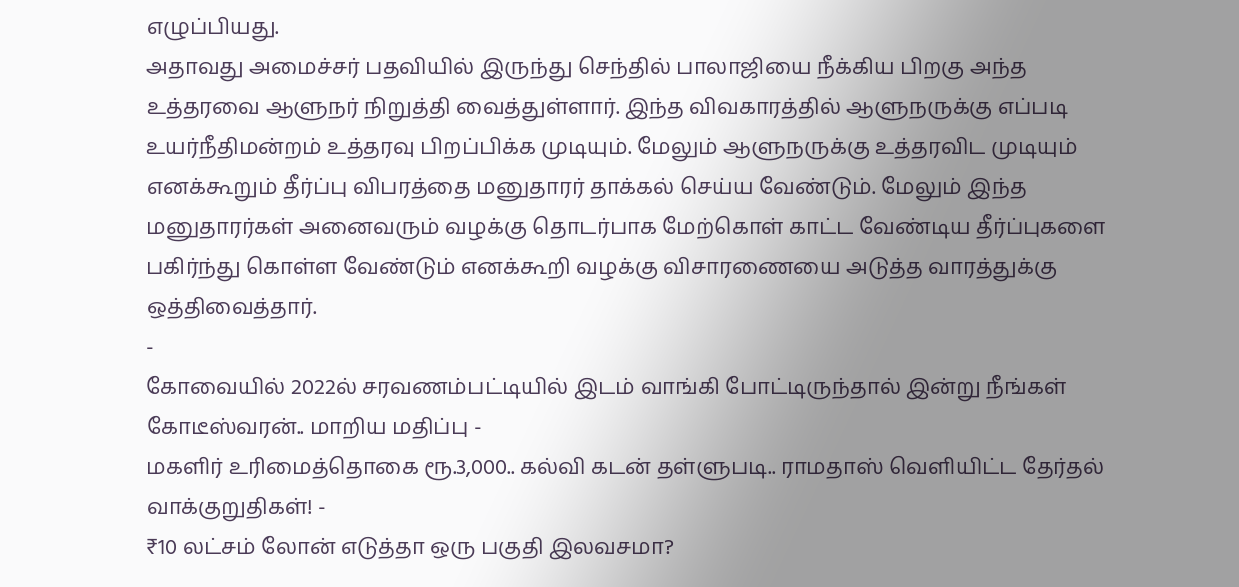எழுப்பியது.
அதாவது அமைச்சர் பதவியில் இருந்து செந்தில் பாலாஜியை நீக்கிய பிறகு அந்த உத்தரவை ஆளுநர் நிறுத்தி வைத்துள்ளார். இந்த விவகாரத்தில் ஆளுநருக்கு எப்படி உயர்நீதிமன்றம் உத்தரவு பிறப்பிக்க முடியும். மேலும் ஆளுநருக்கு உத்தரவிட முடியும் எனக்கூறும் தீர்ப்பு விபரத்தை மனுதாரர் தாக்கல் செய்ய வேண்டும். மேலும் இந்த மனுதாரர்கள் அனைவரும் வழக்கு தொடர்பாக மேற்கொள் காட்ட வேண்டிய தீர்ப்புகளை பகிர்ந்து கொள்ள வேண்டும் எனக்கூறி வழக்கு விசாரணையை அடுத்த வாரத்துக்கு ஒத்திவைத்தார்.
-
கோவையில் 2022ல் சரவணம்பட்டியில் இடம் வாங்கி போட்டிருந்தால் இன்று நீங்கள் கோடீஸ்வரன்.. மாறிய மதிப்பு -
மகளிர் உரிமைத்தொகை ரூ.3,000.. கல்வி கடன் தள்ளுபடி.. ராமதாஸ் வெளியிட்ட தேர்தல் வாக்குறுதிகள்! -
₹10 லட்சம் லோன் எடுத்தா ஒரு பகுதி இலவசமா?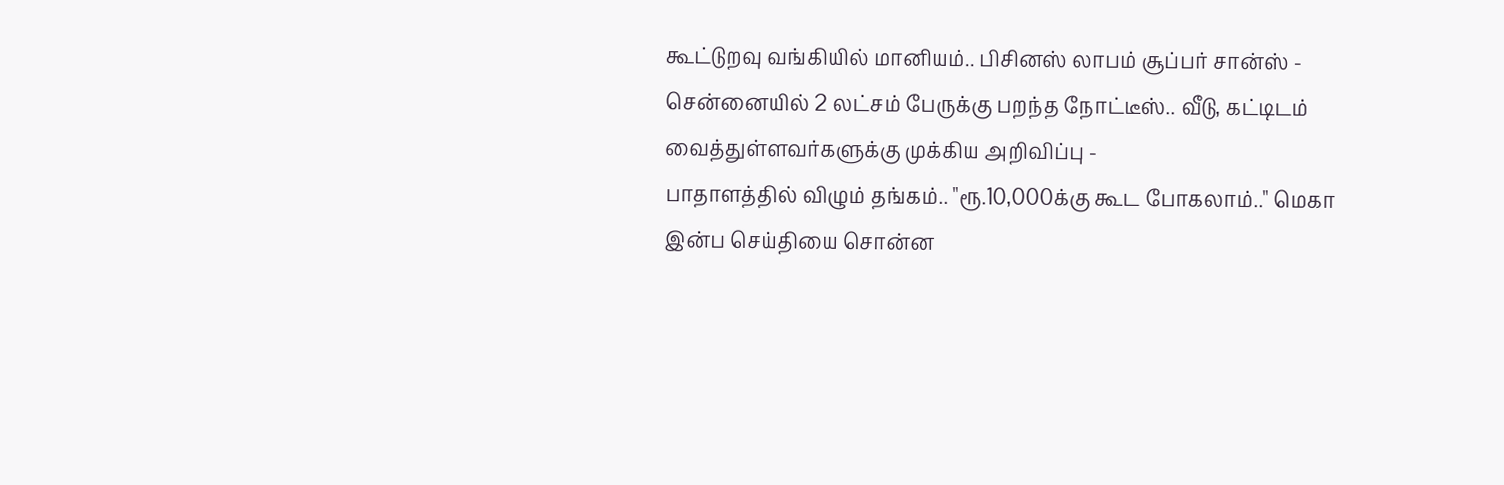கூட்டுறவு வங்கியில் மானியம்.. பிசினஸ் லாபம் சூப்பர் சான்ஸ் -
சென்னையில் 2 லட்சம் பேருக்கு பறந்த நோட்டீஸ்.. வீடு, கட்டிடம் வைத்துள்ளவர்களுக்கு முக்கிய அறிவிப்பு -
பாதாளத்தில் விழும் தங்கம்.. "ரூ.10,000க்கு கூட போகலாம்.." மெகா இன்ப செய்தியை சொன்ன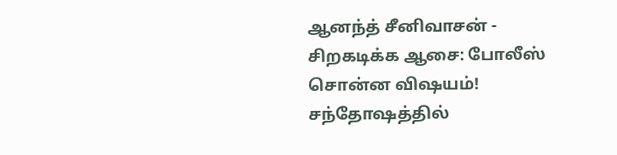ஆனந்த் சீனிவாசன் -
சிறகடிக்க ஆசை: போலீஸ் சொன்ன விஷயம்! சந்தோஷத்தில்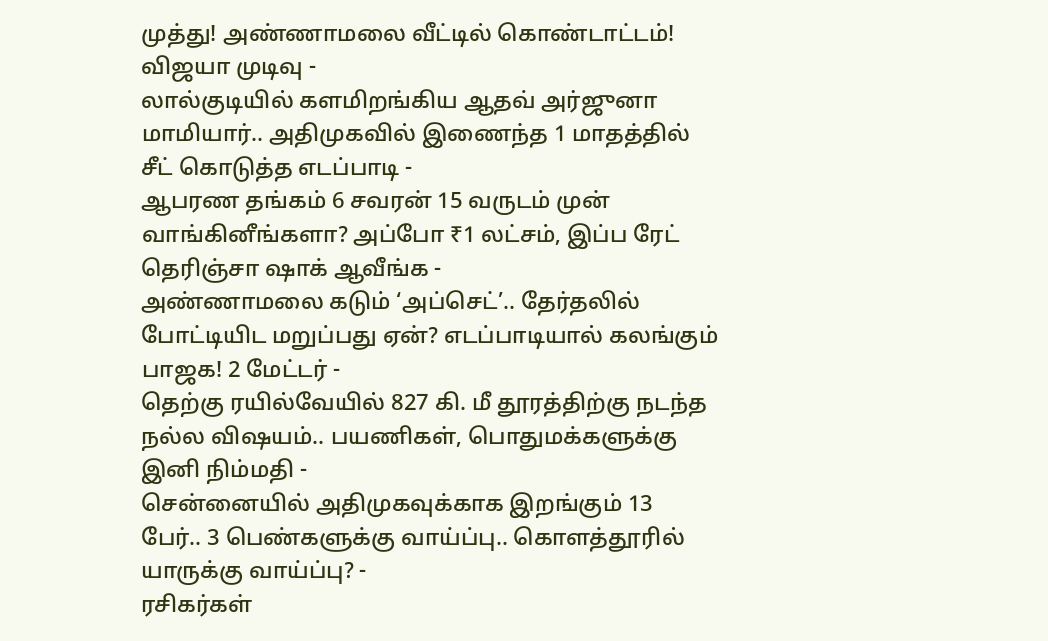முத்து! அண்ணாமலை வீட்டில் கொண்டாட்டம்! விஜயா முடிவு -
லால்குடியில் களமிறங்கிய ஆதவ் அர்ஜுனா மாமியார்.. அதிமுகவில் இணைந்த 1 மாதத்தில் சீட் கொடுத்த எடப்பாடி -
ஆபரண தங்கம் 6 சவரன் 15 வருடம் முன் வாங்கினீங்களா? அப்போ ₹1 லட்சம், இப்ப ரேட் தெரிஞ்சா ஷாக் ஆவீங்க -
அண்ணாமலை கடும் ‘அப்செட்’.. தேர்தலில் போட்டியிட மறுப்பது ஏன்? எடப்பாடியால் கலங்கும் பாஜக! 2 மேட்டர் -
தெற்கு ரயில்வேயில் 827 கி. மீ தூரத்திற்கு நடந்த நல்ல விஷயம்.. பயணிகள், பொதுமக்களுக்கு இனி நிம்மதி -
சென்னையில் அதிமுகவுக்காக இறங்கும் 13 பேர்.. 3 பெண்களுக்கு வாய்ப்பு.. கொளத்தூரில் யாருக்கு வாய்ப்பு? -
ரசிகர்கள்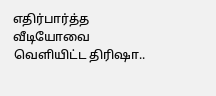எதிர்பார்த்த வீடியோவை வெளியிட்ட திரிஷா..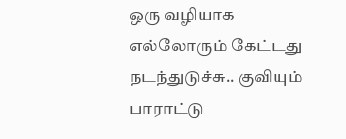ஒரு வழியாக எல்லோரும் கேட்டது நடந்துடுச்சு.. குவியும் பாராட்டு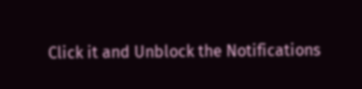Click it and Unblock the Notifications